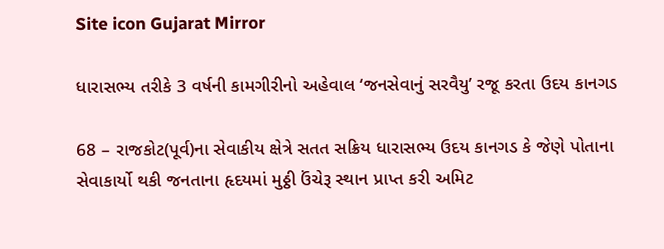Site icon Gujarat Mirror

ધારાસભ્ય તરીકે 3 વર્ષની કામગીરીનો અહેવાલ ‘જનસેવાનું સરવૈયુ’ રજૂ કરતા ઉદય કાનગડ

68 – રાજકોટ(પૂર્વ)ના સેવાકીય ક્ષેત્રે સતત સક્રિય ધારાસભ્ય ઉદય કાનગડ કે જેણે પોતાના સેવાકાર્યો થકી જનતાના હૃદયમાં મુઠ્ઠી ઉંચેરૂ સ્થાન પ્રાપ્ત કરી અમિટ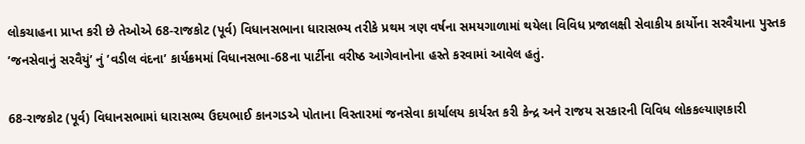લોકચાહના પ્રાપ્ત કરી છે તેઓએ 68-રાજકોટ (પૂર્વ) વિધાનસભાના ધારાસભ્ય તરીકે પ્રથમ ત્રણ વર્ષના સમયગાળામાં થયેલા વિવિધ પ્રજાલક્ષી સેવાકીય કાર્યોના સરવૈયાના પુસ્તક ’જનસેવાનું સરવૈયું’ નું ’વડીલ વંદના’ કાર્યક્રમમાં વિધાનસભા-68ના પાર્ટીના વરીષ્ઠ આગેવાનોના હસ્તે કરવામાં આવેલ હતું.

68-રાજકોટ (પૂર્વ) વિધાનસભામાં ધારાસભ્ય ઉદયભાઈ કાનગડએ પોતાના વિસ્તારમાં જનસેવા કાર્યાલય કાર્યરત કરી કેન્દ્ર અને રાજય સરકારની વિવિધ લોકકલ્યાણકારી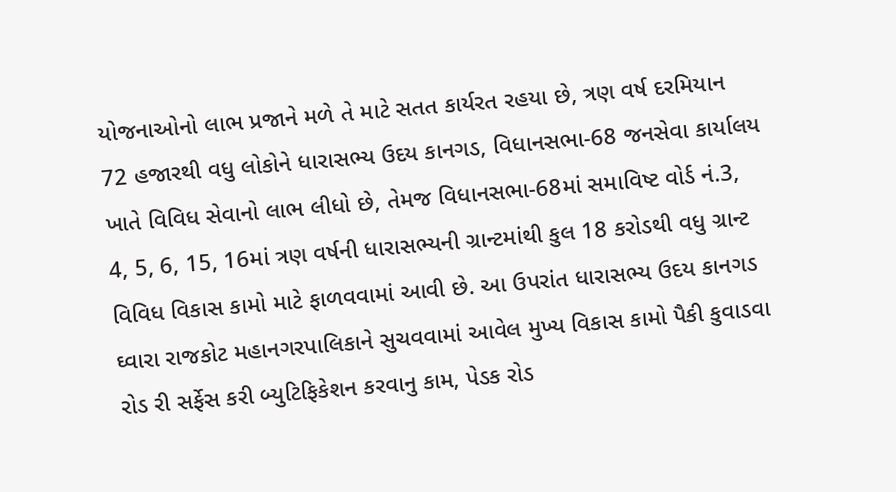યોજનાઓનો લાભ પ્રજાને મળે તે માટે સતત કાર્યરત રહયા છે, ત્રણ વર્ષ દરમિયાન 72 હજારથી વધુ લોકોને ધારાસભ્ય ઉદય કાનગડ, વિધાનસભા-68 જનસેવા કાર્યાલય ખાતે વિવિધ સેવાનો લાભ લીધો છે, તેમજ વિધાનસભા-68માં સમાવિષ્ટ વોર્ડ નં.3, 4, 5, 6, 15, 16માં ત્રણ વર્ષની ધારાસભ્યની ગ્રાન્ટમાંથી કુલ 18 કરોડથી વધુ ગ્રાન્ટ વિવિધ વિકાસ કામો માટે ફાળવવામાં આવી છે. આ ઉપરાંત ધારાસભ્ય ઉદય કાનગડ ઘ્વારા રાજકોટ મહાનગરપાલિકાને સુચવવામાં આવેલ મુખ્ય વિકાસ કામો પૈકી કુવાડવા રોડ રી સર્ફેસ કરી બ્યુટિફિકેશન કરવાનુ કામ, પેડક રોડ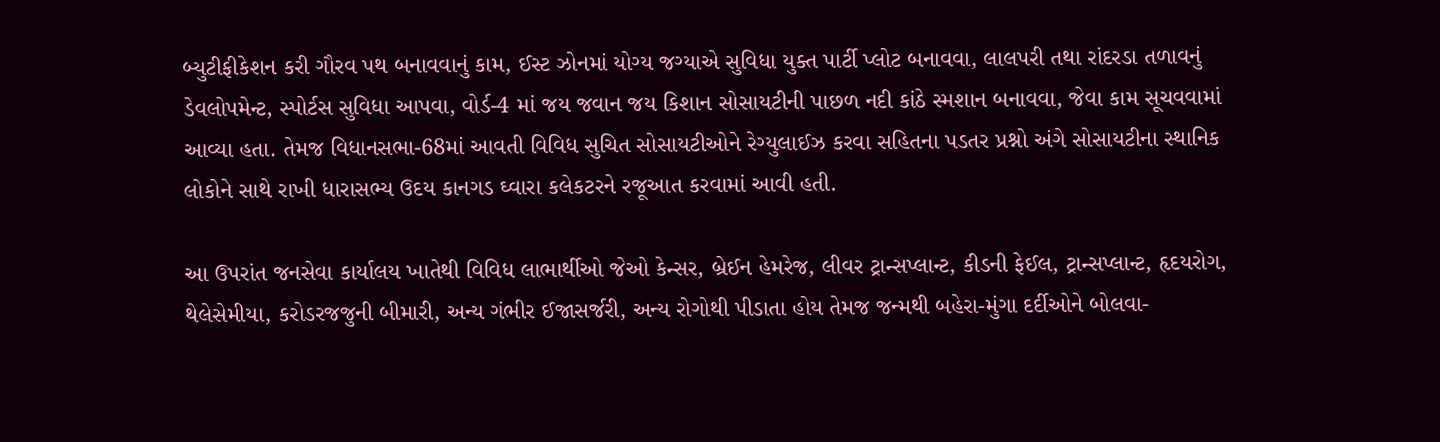બ્યુટીફીકેશન કરી ગૌરવ પથ બનાવવાનું કામ, ઈસ્ટ ઝોનમાં યોગ્ય જગ્યાએ સુવિધા યુક્ત પાર્ટી પ્લોટ બનાવવા, લાલપરી તથા રાંદરડા તળાવનું ડેવલોપમેન્ટ, સ્પોર્ટસ સુવિધા આપવા, વોર્ડ-4 માં જય જવાન જય કિશાન સોસાયટીની પાછળ નદી કાંઠે સ્મશાન બનાવવા, જેવા કામ સૂચવવામાં આવ્યા હતા. તેમજ વિધાનસભા-68માં આવતી વિવિધ સુચિત સોસાયટીઓને રેગ્યુલાઈઝ કરવા સહિતના પડતર પ્રશ્નો અંગે સોસાયટીના સ્થાનિક લોકોને સાથે રાખી ધારાસભ્ય ઉદય કાનગડ ઘ્વારા કલેકટરને રજૂઆત કરવામાં આવી હતી.

આ ઉપરાંત જનસેવા કાર્યાલય ખાતેથી વિવિધ લાભાર્થીઓ જેઓ કેન્સર, બ્રેઈન હેમરેજ, લીવર ટ્રાન્સપ્લાન્ટ, કીડની ફેઈલ, ટ્રાન્સપ્લાન્ટ, હૃદયરોગ, થેલેસેમીયા, કરોડરજજુની બીમારી, અન્ય ગંભીર ઈજાસર્જરી, અન્ય રોગોથી પીડાતા હોય તેમજ જન્મથી બહેરા-મુંગા દર્દીઓને બોલવા-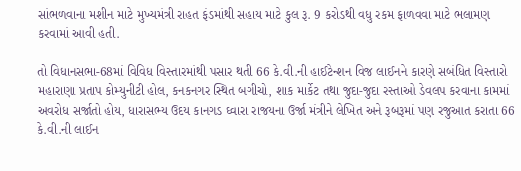સાંભળવાના મશીન માટે મુખ્યમંત્રી રાહત ફંડમાંથી સહાય માટે કુલ રૂ. 9 કરોડથી વધુ રકમ ફાળવવા માટે ભલામણ કરવામાં આવી હતી.

તો વિધાનસભા-68માં વિવિધ વિસ્તારમાંથી પસાર થતી 66 કે.વી.ની હાઈટેન્શન વિજ લાઈનને કારણે સબંધિત વિસ્તારો મહારાણા પ્રતાપ કોમ્યુનીટી હોલ, કનકનગર સ્થિત બગીચો, શાક માર્કેટ તથા જુદા-જુદા રસ્તાઓ ડેવલપ કરવાના કામમાં અવરોધ સર્જાતો હોય, ધારાસભ્ય ઉદય કાનગડ ઘ્વારા રાજયના ઉર્જા મંત્રીને લેખિત અને રૂબરૂમાં પણ રજુઆત કરાતા 66 કે.વી.ની લાઈન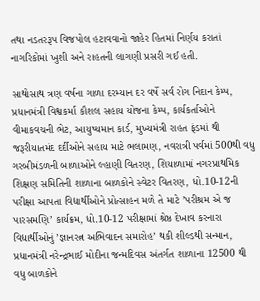તથા નડતરરૂપ વિજપોલ હટાવવાનો જાહેર હિતમાં નિર્ણય કરાતાં નાગરિકોમાં ખુશી અને રાહતની લાગણી પ્રસરી ગઈ હતી.

સાથોસાથ ત્રણ વર્ષના ગાળા દરમ્યાન દર વર્ષે સર્વ રોગ નિદાન કેમ્પ, પ્રધાનમંત્રી વિશ્વકર્મા કૌશલ સહાય યોજના કેમ્પ, કાર્યકર્તાઓને વીમાકવચની ભેટ, આયુષ્યમાન કાર્ડ, મુખ્યમંત્રી રાહત ફંડમાં થી જરૂરીયાતમંદ દર્દીઓને સહાય માટે ભલામણ, નવરાત્રી પર્વમાં 500થી વધુ ગરબીમંડળની બાળાઓને લ્હાણી વિતરણ, શિયાળામાં નગરપ્રાથમિક શિક્ષણ સમિતિની શાળાના બાળકોને સ્વેટર વિતરણ, ધો.10-12ની પરીક્ષા આપતા વિદ્યાર્થીઓને પ્રોત્સાહન મળે તે માટે ’પરીશ્રમ એ જ પારસમણિ’ કાર્યક્રમ, ધો.10-12 પરીક્ષામાં શ્રેષ્ઠ દેખાવ કરનારા વિદ્યાર્થીઓનું ’જ્ઞાનરત્ન અભિવાદન સમારોહ’ થકી શીલ્ડથી સન્માન, પ્રધાનમંત્રી નરેન્દ્રભાઈ મોદીના જન્મદિવસ અંતર્ગત શાળાના 12500 થી વધુ બાળકોને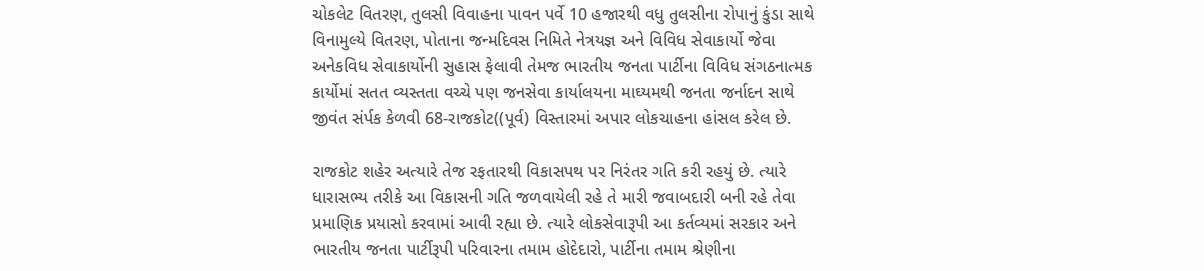ચોકલેટ વિતરણ, તુલસી વિવાહના પાવન પર્વે 10 હજારથી વધુ તુલસીના રોપાનું કુંડા સાથે વિનામુલ્યે વિતરણ, પોતાના જન્મદિવસ નિમિતે નેત્રયજ્ઞ અને વિવિધ સેવાકાર્યો જેવા અનેકવિધ સેવાકાર્યોની સુહાસ ફેલાવી તેમજ ભારતીય જનતા પાર્ટીના વિવિધ સંગઠનાત્મક કાર્યોમાં સતત વ્યસ્તતા વચ્ચે પણ જનસેવા કાર્યાલયના માઘ્યમથી જનતા જર્નાદન સાથે જીવંત સંર્પક કેળવી 68-રાજકોટ((પૂર્વ) વિસ્તારમાં અપાર લોકચાહના હાંસલ કરેલ છે.

રાજકોટ શહેર અત્યારે તેજ રફતારથી વિકાસપથ પર નિરંતર ગતિ કરી રહયું છે. ત્યારે ધારાસભ્ય તરીકે આ વિકાસની ગતિ જળવાયેલી રહે તે મારી જવાબદારી બની રહે તેવા પ્રમાણિક પ્રયાસો કરવામાં આવી રહ્યા છે. ત્યારે લોકસેવારૂપી આ કર્તવ્યમાં સરકાર અને ભારતીય જનતા પાર્ટીરૂપી પરિવારના તમામ હોદેદારો, પાર્ટીના તમામ શ્રેણીના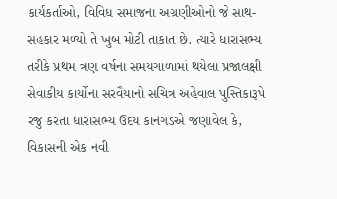કાર્યકર્તાઓ, વિવિધ સમાજના અગ્રણીઓનો જે સાથ-સહકાર મળ્યો તે ખુબ મોટી તાકાત છે. ત્યારે ધારાસભ્ય તરીકે પ્રથમ ત્રણ વર્ષના સમયગાળામાં થયેલા પ્રજાલક્ષી સેવાકીય કાર્યોના સરવૈયાનો સચિત્ર અહેવાલ પુસ્તિકારૂપે રજુ કરતા ધારાસભ્ય ઉદય કાનગડએ જણાવેલ કે, વિકાસની એક નવી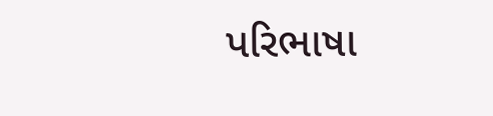પરિભાષા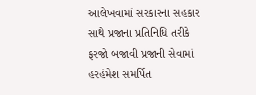આલેખવામાં સરકારના સહકાર સાથે પ્રજાના પ્રતિનિધિ તરીકે ફરજો બજાવી પ્રજાની સેવામાં હરહંમેશ સમર્પિત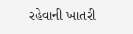રહેવાની ખાતરી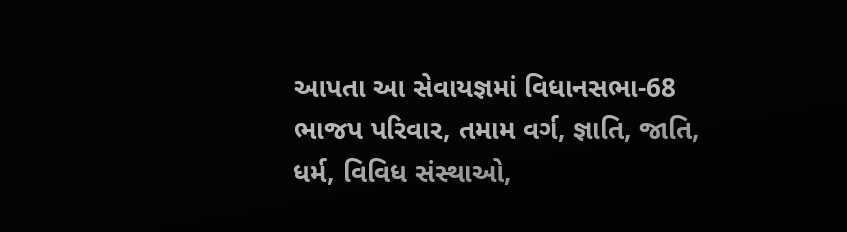આપતા આ સેવાયજ્ઞમાં વિધાનસભા-68 ભાજપ પરિવાર, તમામ વર્ગ, જ્ઞાતિ, જાતિ, ધર્મ, વિવિધ સંસ્થાઓ,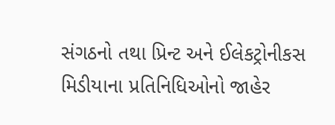સંગઠનો તથા પ્રિન્ટ અને ઈલેકટ્રોનીકસ મિડીયાના પ્રતિનિધિઓનો જાહેર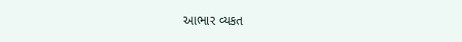આભાર વ્યકત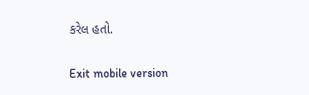કરેલ હતો.

Exit mobile version